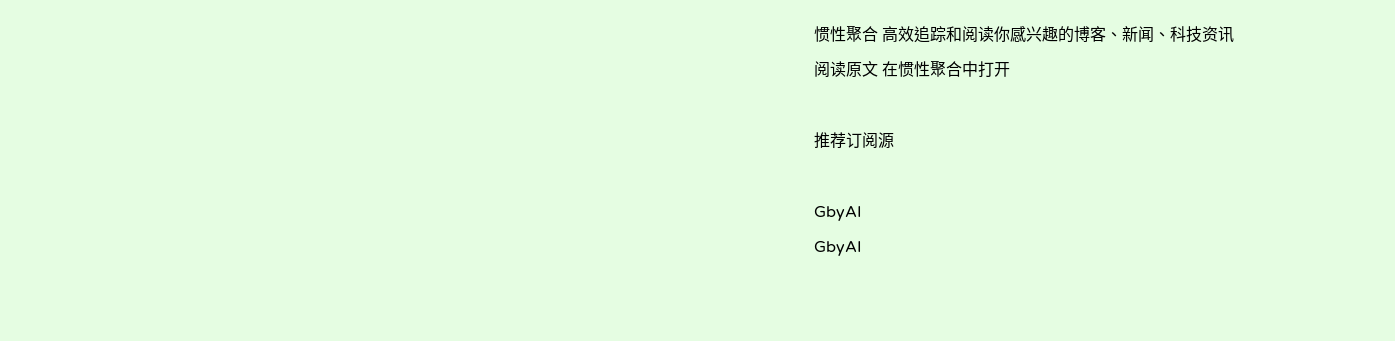惯性聚合 高效追踪和阅读你感兴趣的博客、新闻、科技资讯
阅读原文 在惯性聚合中打开

推荐订阅源

GbyAI
GbyAI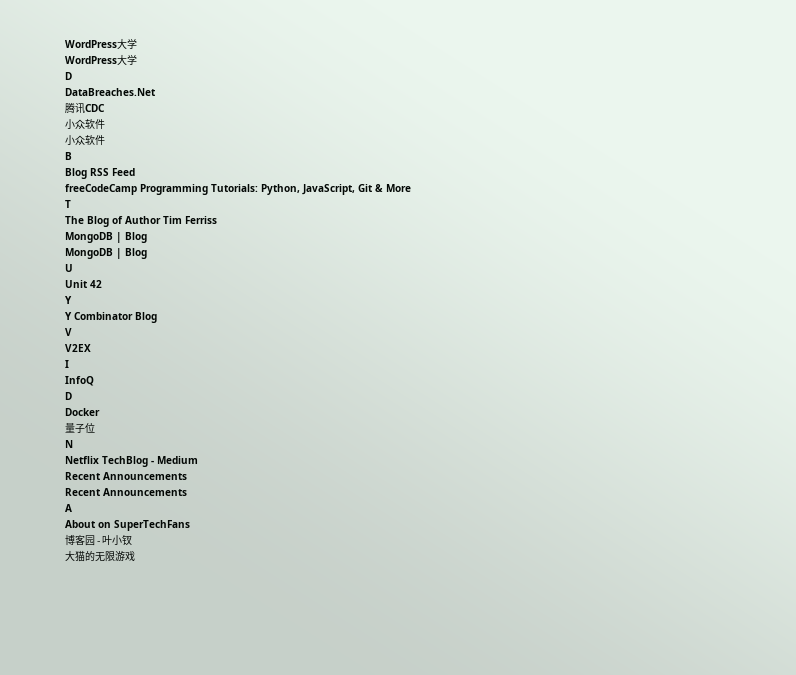WordPress大学
WordPress大学
D
DataBreaches.Net
腾讯CDC
小众软件
小众软件
B
Blog RSS Feed
freeCodeCamp Programming Tutorials: Python, JavaScript, Git & More
T
The Blog of Author Tim Ferriss
MongoDB | Blog
MongoDB | Blog
U
Unit 42
Y
Y Combinator Blog
V
V2EX
I
InfoQ
D
Docker
量子位
N
Netflix TechBlog - Medium
Recent Announcements
Recent Announcements
A
About on SuperTechFans
博客园 - 叶小钗
大猫的无限游戏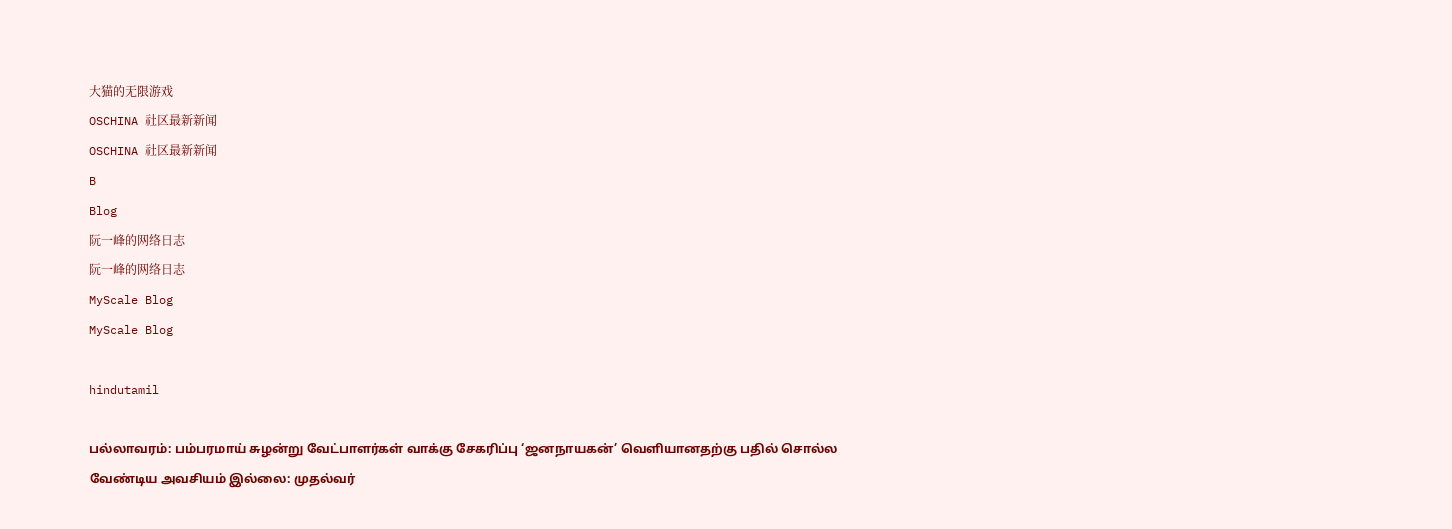大猫的无限游戏
OSCHINA 社区最新新闻
OSCHINA 社区最新新闻
B
Blog
阮一峰的网络日志
阮一峰的网络日志
MyScale Blog
MyScale Blog

hindutamil

பல்லாவரம்: பம்பரமாய் சுழன்று வேட்பாளர்கள் வாக்கு சேகரிப்பு ‘ஜனநாயகன்’ வெளியானதற்கு பதில் சொல்ல வேண்டிய அவசியம் இல்லை: முதல்வர்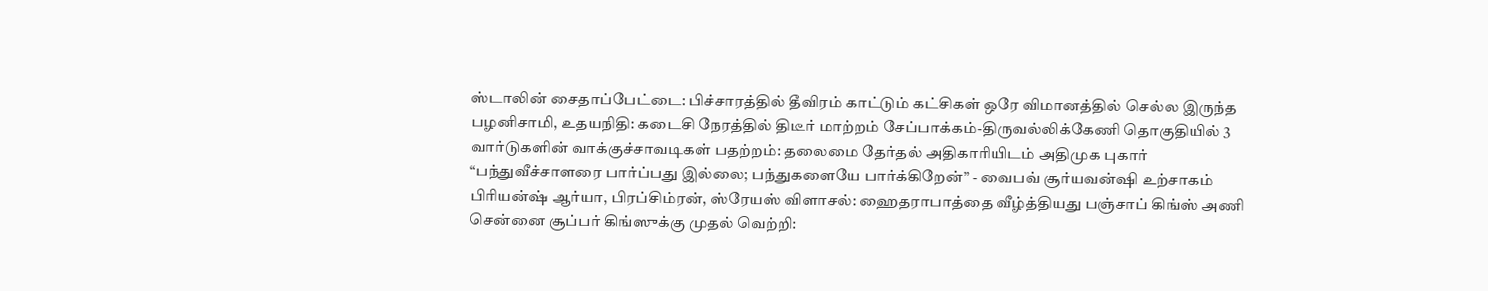ஸ்டாலின் சைதாப்பேட்டை: பிச்சாரத்தில் தீவிரம் காட்டும் கட்சிகள் ஒரே விமானத்தில் செல்ல இருந்த பழனிசாமி, உதயநிதி: கடைசி நேரத்தில் திடீர் மாற்றம் சேப்பாக்கம்-திருவல்லிக்கேணி தொகுதியில் 3 வார்டுகளின் வாக்குச்சாவடிகள் பதற்றம்: தலைமை தேர்தல் அதிகாரியிடம் அதிமுக புகார் “பந்துவீச்சாளரை பார்ப்பது இல்லை; பந்துகளையே பார்க்கிறேன்” - வைபவ் சூர்யவன்ஷி உற்சாகம் பிரியன்ஷ் ஆர்யா, பிரப்சிம்ரன், ஸ்ரேயஸ் விளாசல்: ஹைதராபாத்தை வீழ்த்தியது பஞ்சாப் கிங்ஸ் அணி சென்னை சூப்பர் கிங்ஸுக்கு முதல் வெற்றி: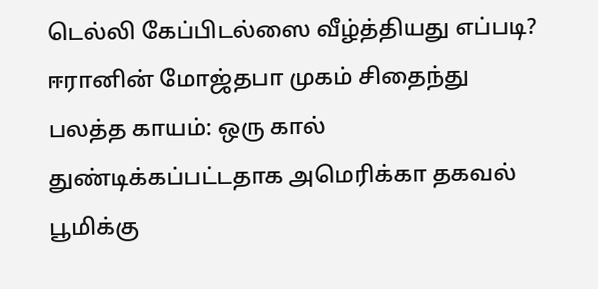டெல்லி கேப்பிடல்ஸை வீழ்த்தியது எப்படி? ஈரானின் மோஜ்தபா முகம் சிதைந்து பலத்த காயம்: ஒரு கால் துண்டிக்கப்பட்டதாக அமெரிக்கா தகவல் பூமிக்கு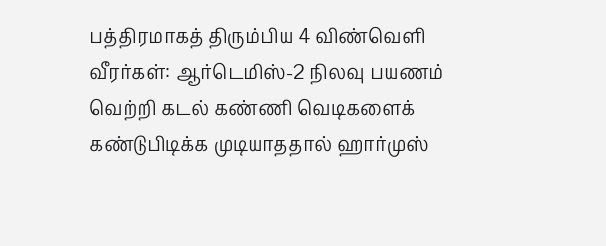பத்திரமாகத் திரும்பிய 4 விண்வெளி வீரர்கள்: ஆர்டெமிஸ்-2 நிலவு பயணம் வெற்றி கடல் கண்ணி வெடிகளைக் கண்டுபிடிக்க முடியாததால் ஹார்முஸ்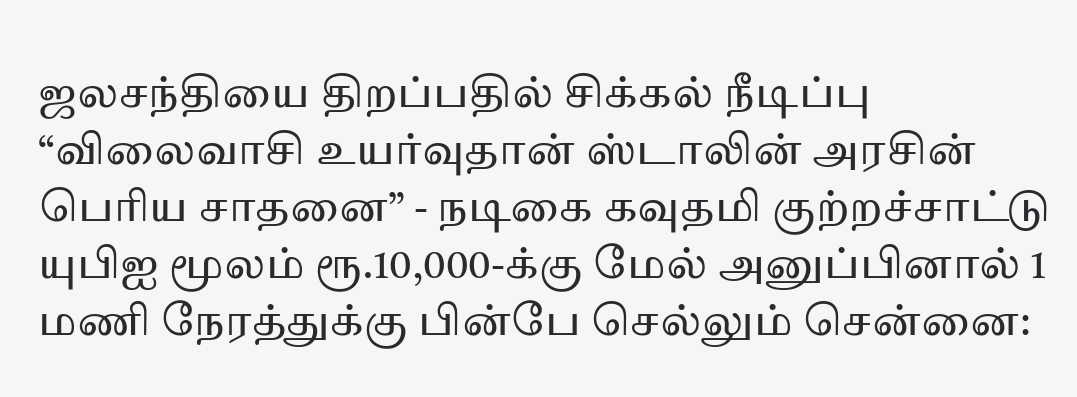ஜலசந்தியை திறப்பதில் சிக்கல் நீடிப்பு “விலைவாசி உயர்வுதான் ஸ்டாலின் அரசின் பெரிய சாதனை” - நடிகை கவுதமி குற்றச்சாட்டு யுபிஐ மூலம் ரூ.10,000-க்கு மேல் அனுப்பினால் 1 மணி நேரத்துக்கு பின்பே செல்லும் சென்னை: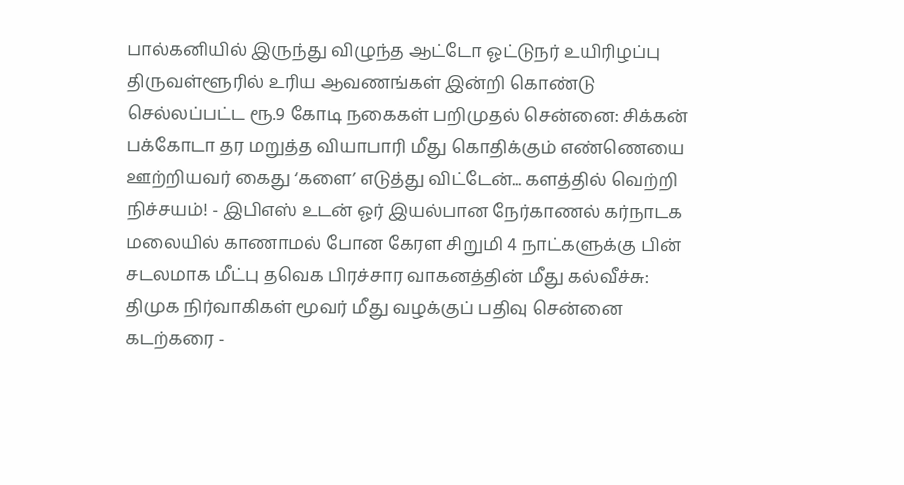பால்கனியில் இருந்து விழுந்த ஆட்டோ ஓட்டுநர் உயிரிழப்பு திருவள்ளூரில் உரிய ஆவணங்கள் இன்றி கொண்டு செல்லப்பட்ட ரூ.9 கோடி நகைகள் பறிமுதல் சென்னை: சிக்கன் பக்கோடா தர மறுத்த வியாபாரி மீது கொதிக்கும் எண்ணெயை ஊற்றியவர் கைது ‘களை’ எடுத்து விட்டேன்... களத்தில் வெற்றி நிச்சயம்! - இபிஎஸ் உடன் ஓர் இயல்பான நேர்காணல் கர்நாடக மலையில் காணாமல் போன கேரள சிறுமி 4 நாட்களுக்கு பின் சடலமாக மீட்பு தவெக பிரச்சார வாகனத்தின் மீது கல்வீச்சு: திமுக நிர்வாகிகள் மூவர் மீது வழக்குப் பதிவு சென்னை கடற்கரை -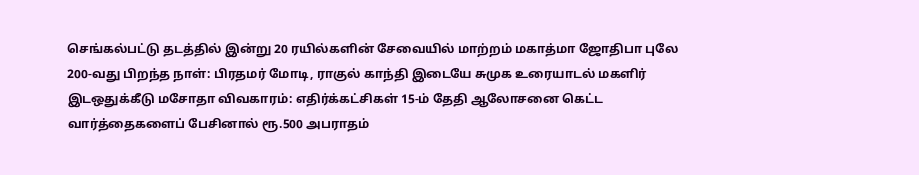செங்கல்பட்டு தடத்தில் இன்று 20 ரயில்களின் சேவையில் மாற்றம் மகாத்மா ஜோதிபா புலே 200-வது பிறந்த நாள்: பிரதமர் மோடி, ராகுல் காந்தி இடையே சுமுக உரையாடல் மகளிர் இடஒதுக்கீடு மசோதா விவகாரம்: எதிர்க்கட்சிகள் 15-ம் தேதி ஆலோசனை கெட்ட வார்த்தைகளைப் பேசினால் ரூ.500 அபராதம்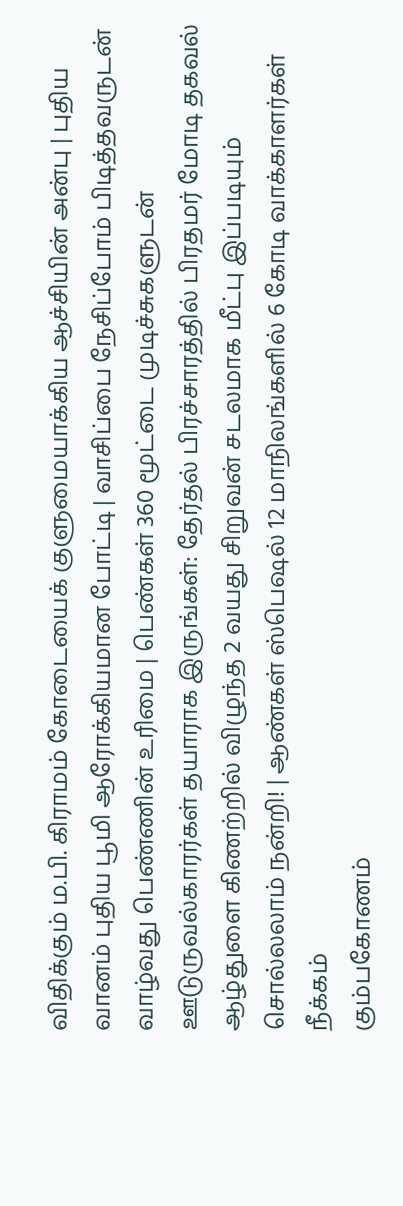விதிக்கும் ம.பி. கிராமம் கோடையைக் குளுமையாக்கிய ஆச்சியின் அன்பு | புதிய வானம் புதிய பூமி ஆரோக்கியமான போட்டி | வாசிப்பை நேசிப்போம் பிடித்தவருடன் வாழ்வது பெண்ணின் உரிமை | பெண்கள் 360 மூட்டை முடிச்சுகளுடன் ஊடுருவல்காரர்கள் தயாராக இருங்கள்: தேர்தல் பிரச்சாரத்தில் பிரதமர் மோடி தகவல் ஆழ்துளை கிணற்றில் விழுந்த 2 வயது சிறுவன் சடலமாக மீட்பு இப்படியும் சொல்லலாம் நன்றி! | ஆண்கள் ஸ்பெஷல் 12 மாநிலங்களில் 6 கோடி வாக்காளர்கள் நீக்கம்
கும்பகோணம்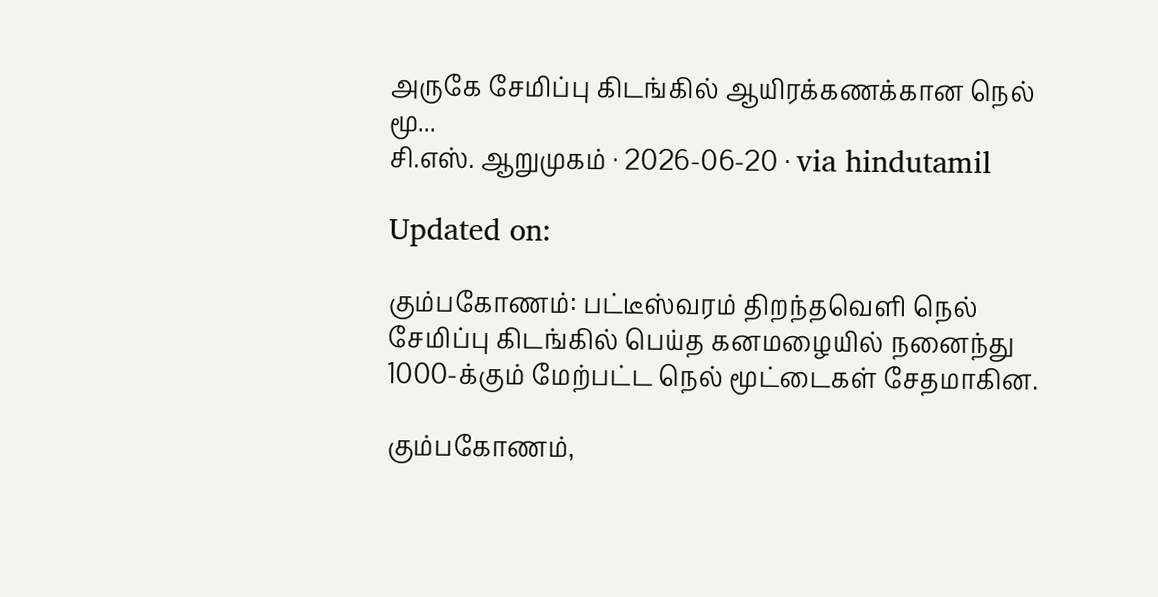அருகே சேமிப்பு கிடங்கில் ஆயிரக்கணக்கான நெல் மூ...
சி.எஸ். ஆறுமுகம் · 2026-06-20 · via hindutamil

Updated on:

கும்பகோணம்: பட்டீஸ்வரம் திறந்தவெளி நெல் சேமிப்பு கிடங்கில் பெய்த கனமழையில் நனைந்து 1000-க்கும் மேற்பட்ட நெல் மூட்டைகள் சேதமாகின.

கும்பகோணம்,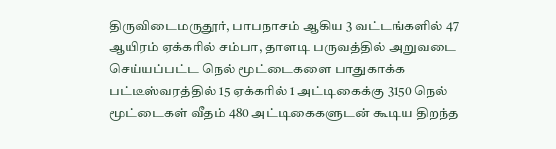திருவிடைமருதூர், பாபநாசம் ஆகிய 3 வட்டங்களில் 47 ஆயிரம் ஏக்கரில் சம்பா, தாளடி பருவத்தில் அறுவடை செய்யப்பட்ட நெல் மூட்டைகளை பாதுகாக்க பட்டீஸ்வரத்தில் 15 ஏக்கரில் 1 அட்டிகைக்கு 3150 நெல் மூட்டைகள் வீதம் 480 அட்டிகைகளுடன் கூடிய திறந்த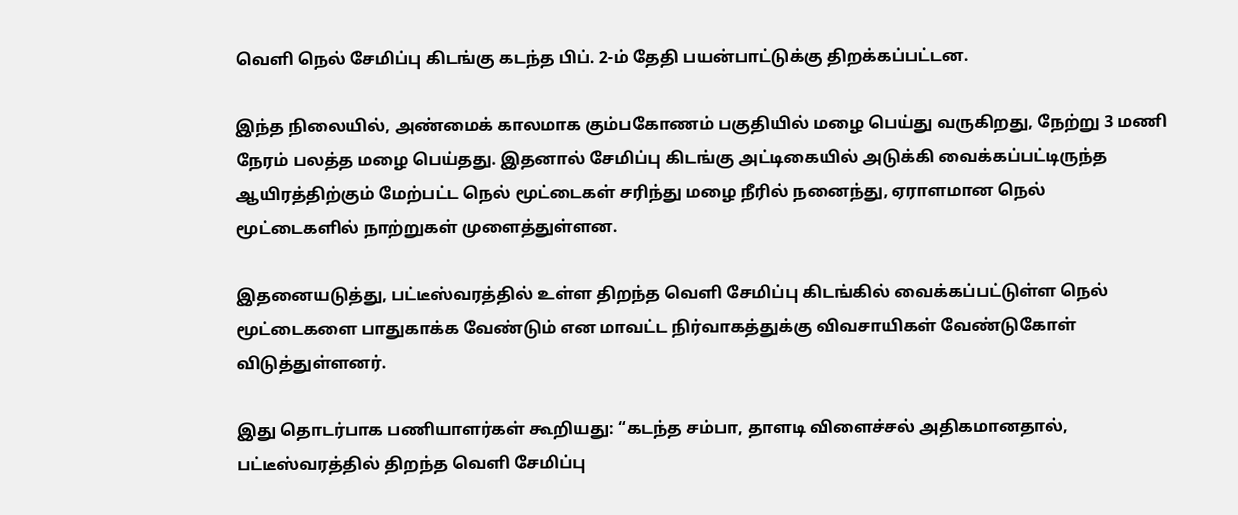வெளி நெல் சேமிப்பு கிடங்கு கடந்த பிப். 2-ம் தேதி பயன்பாட்டுக்கு திறக்கப்பட்டன.

இந்த நிலையில், அண்மைக் காலமாக கும்பகோணம் பகுதியில் மழை பெய்து வருகிறது, நேற்று 3 மணி நேரம் பலத்த மழை பெய்தது. இதனால் சேமிப்பு கிடங்கு அட்டிகையில் அடுக்கி வைக்கப்பட்டிருந்த ஆயிரத்திற்கும் மேற்பட்ட நெல் மூட்டைகள் சரிந்து மழை நீரில் நனைந்து, ஏராளமான நெல் மூட்டைகளில் நாற்றுகள் முளைத்துள்ளன.

இதனையடுத்து, பட்டீஸ்வரத்தில் உள்ள திறந்த வெளி சேமிப்பு கிடங்கில் வைக்கப்பட்டுள்ள நெல் மூட்டைகளை பாதுகாக்க வேண்டும் என மாவட்ட நிர்வாகத்துக்கு விவசாயிகள் வேண்டுகோள் விடுத்துள்ளனர்.

இது தொடர்பாக பணியாளர்கள் கூறியது: “கடந்த சம்பா, தாளடி விளைச்சல் அதிகமானதால், பட்டீஸ்வரத்தில் திறந்த வெளி சேமிப்பு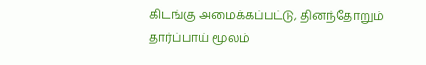கிடங்கு அமைக்கப்பட்டு, தினந்தோறும் தார்ப்பாய் மூலம்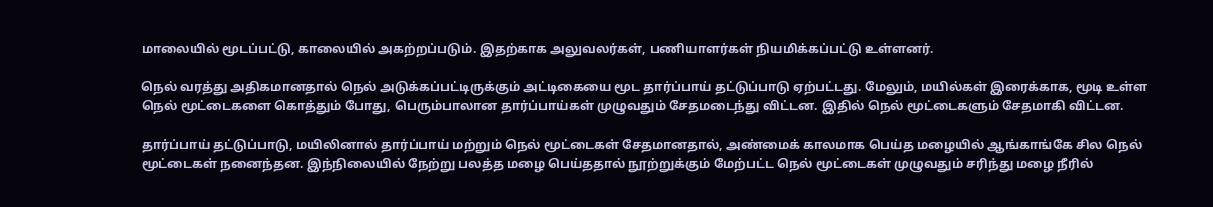மாலையில் மூடப்பட்டு, காலையில் அகற்றப்படும். இதற்காக அலுவலர்கள், பணியாளர்கள் நியமிக்கப்பட்டு உள்ளனர்.

நெல் வரத்து அதிகமானதால் நெல் அடுக்கப்பட்டிருக்கும் அட்டிகையை மூட தார்ப்பாய் தட்டுப்பாடு ஏற்பட்டது. மேலும், மயில்கள் இரைக்காக, மூடி உள்ள நெல் மூட்டைகளை கொத்தும் போது, பெரும்பாலான தார்ப்பாய்கள் முழுவதும் சேதமடைந்து விட்டன. இதில் நெல் மூட்டைகளும் சேதமாகி விட்டன.

தார்ப்பாய் தட்டுப்பாடு, மயிலினால் தார்ப்பாய் மற்றும் நெல் மூட்டைகள் சேதமானதால், அண்மைக் காலமாக பெய்த மழையில் ஆங்காங்கே சில நெல் மூட்டைகள் நனைந்தன. இந்நிலையில் நேற்று பலத்த மழை பெய்ததால் நூற்றுக்கும் மேற்பட்ட நெல் மூட்டைகள் முழுவதும் சரிந்து மழை நீரில்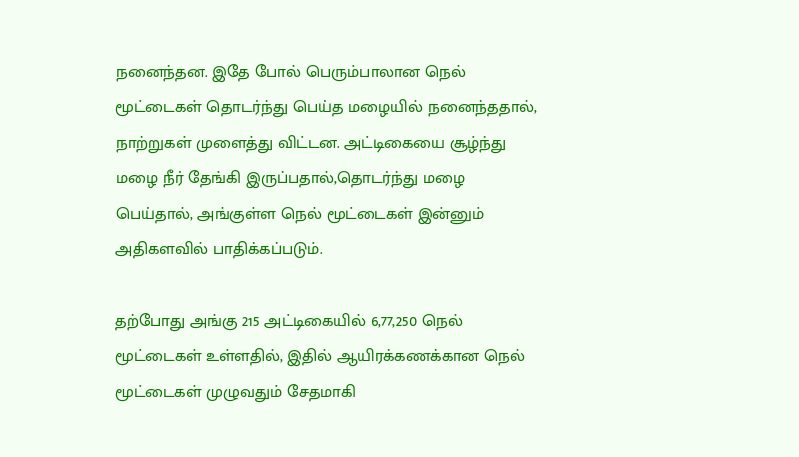நனைந்தன. இதே போல் பெரும்பாலான நெல் மூட்டைகள் தொடர்ந்து பெய்த மழையில் நனைந்ததால், நாற்றுகள் முளைத்து விட்டன. அட்டிகையை சூழ்ந்து மழை நீர் தேங்கி இருப்பதால்,தொடர்ந்து மழை பெய்தால், அங்குள்ள நெல் மூட்டைகள் இன்னும் அதிகளவில் பாதிக்கப்படும்.

தற்போது அங்கு 215 அட்டிகையில் 6,77,250 நெல் மூட்டைகள் உள்ளதில், இதில் ஆயிரக்கணக்கான நெல் மூட்டைகள் முழுவதும் சேதமாகி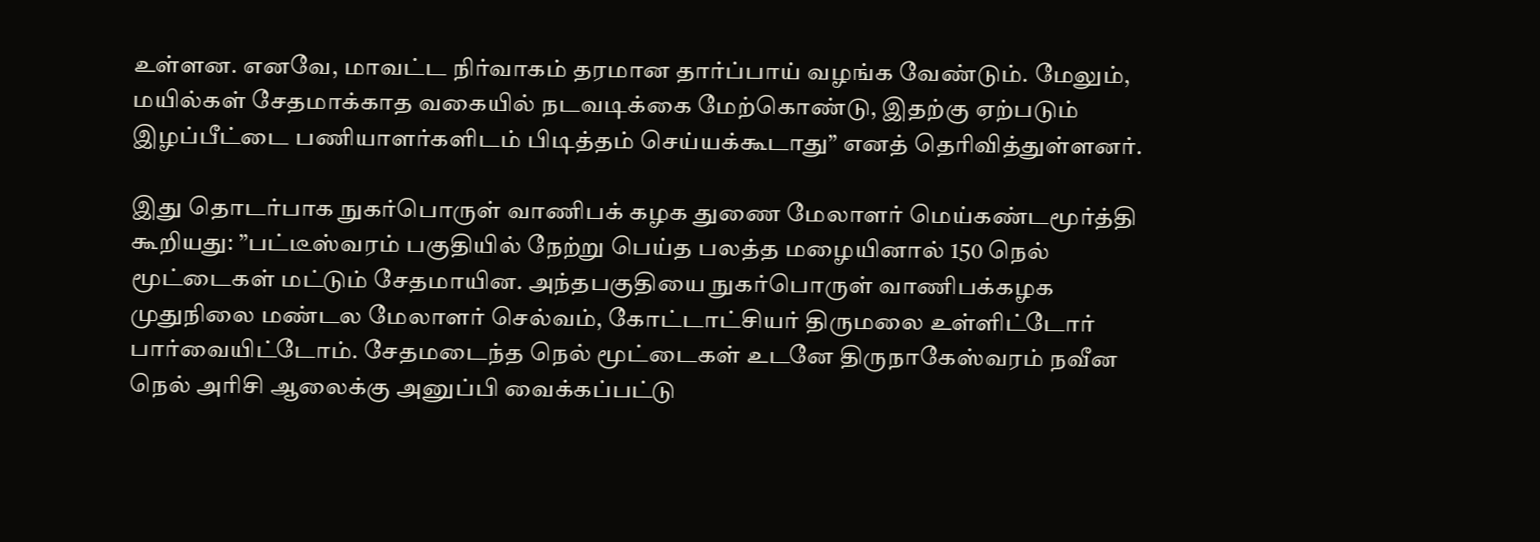உள்ளன. எனவே, மாவட்ட நிர்வாகம் தரமான தார்ப்பாய் வழங்க வேண்டும். மேலும், மயில்கள் சேதமாக்காத வகையில் நடவடிக்கை மேற்கொண்டு, இதற்கு ஏற்படும் இழப்பீட்டை பணியாளர்களிடம் பிடித்தம் செய்யக்கூடாது” எனத் தெரிவித்துள்ளனர்.

இது தொடர்பாக நுகர்பொருள் வாணிபக் கழக துணை மேலாளர் மெய்கண்டமூர்த்தி கூறியது: ”பட்டீஸ்வரம் பகுதியில் நேற்று பெய்த பலத்த மழையினால் 150 நெல் மூட்டைகள் மட்டும் சேதமாயின. அந்தபகுதியை நுகர்பொருள் வாணிபக்கழக முதுநிலை மண்டல மேலாளர் செல்வம், கோட்டாட்சியர் திருமலை உள்ளிட்டோர் பார்வையிட்டோம். சேதமடைந்த நெல் மூட்டைகள் உடனே திருநாகேஸ்வரம் நவீன நெல் அரிசி ஆலைக்கு அனுப்பி வைக்கப்பட்டு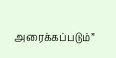அரைக்கப்படும்”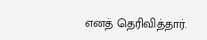எனத் தெரிவித்தார்.